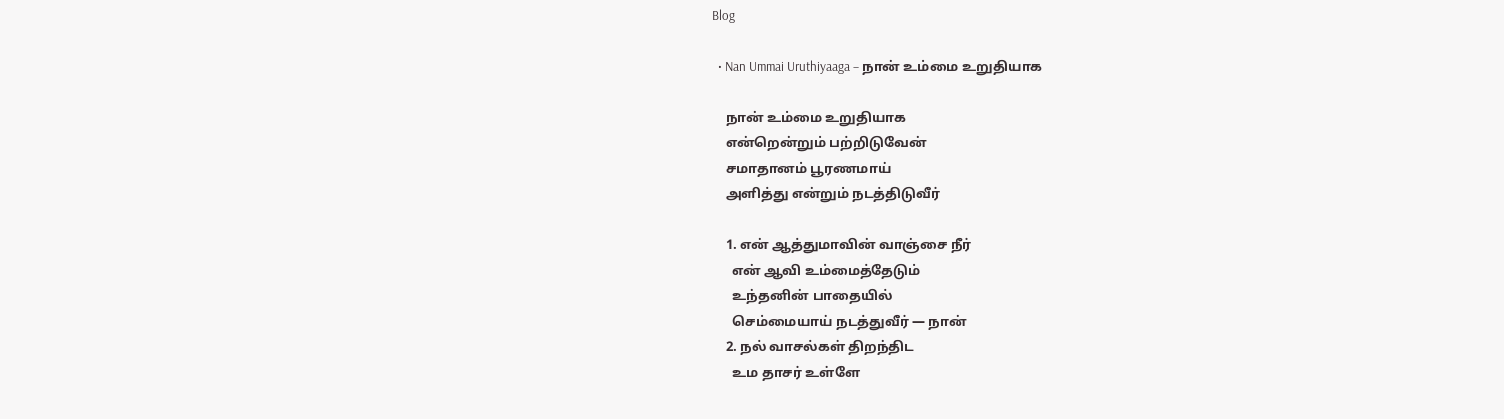Blog

  • Nan Ummai Uruthiyaaga – நான் உம்மை உறுதியாக

    நான் உம்மை உறுதியாக
    என்றென்றும் பற்றிடுவேன்
    சமாதானம் பூரணமாய்
    அளித்து என்றும் நடத்திடுவீர்

    1. என் ஆத்துமாவின் வாஞ்சை நீர்
      என் ஆவி உம்மைத்தேடும்
      உந்தனின் பாதையில்
      செம்மையாய் நடத்துவீர் — நான்
    2. நல் வாசல்கள் திறந்திட
      உம தாசர் உள்ளே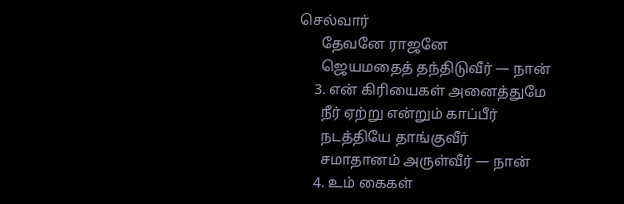செல்வார்
      தேவனே ராஜனே
      ஜெயமதைத் தந்திடுவீர் — நான்
    3. என் கிரியைகள் அனைத்துமே
      நீர் ஏற்று என்றும் காப்பீர்
      நடத்தியே தாங்குவீர்
      சமாதானம் அருள்வீர் — நான்
    4. உம் கைகள்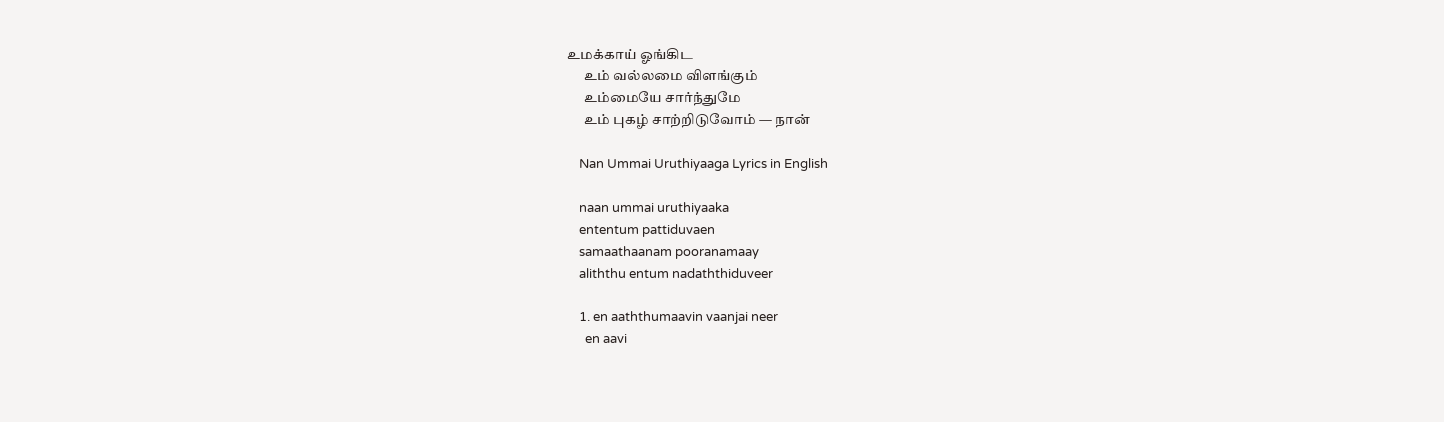உமக்காய் ஓங்கிட
      உம் வல்லமை விளங்கும்
      உம்மையே சார்ந்துமே
      உம் புகழ் சாற்றிடுவோம் — நான்

    Nan Ummai Uruthiyaaga Lyrics in English

    naan ummai uruthiyaaka
    ententum pattiduvaen
    samaathaanam pooranamaay
    aliththu entum nadaththiduveer

    1. en aaththumaavin vaanjai neer
      en aavi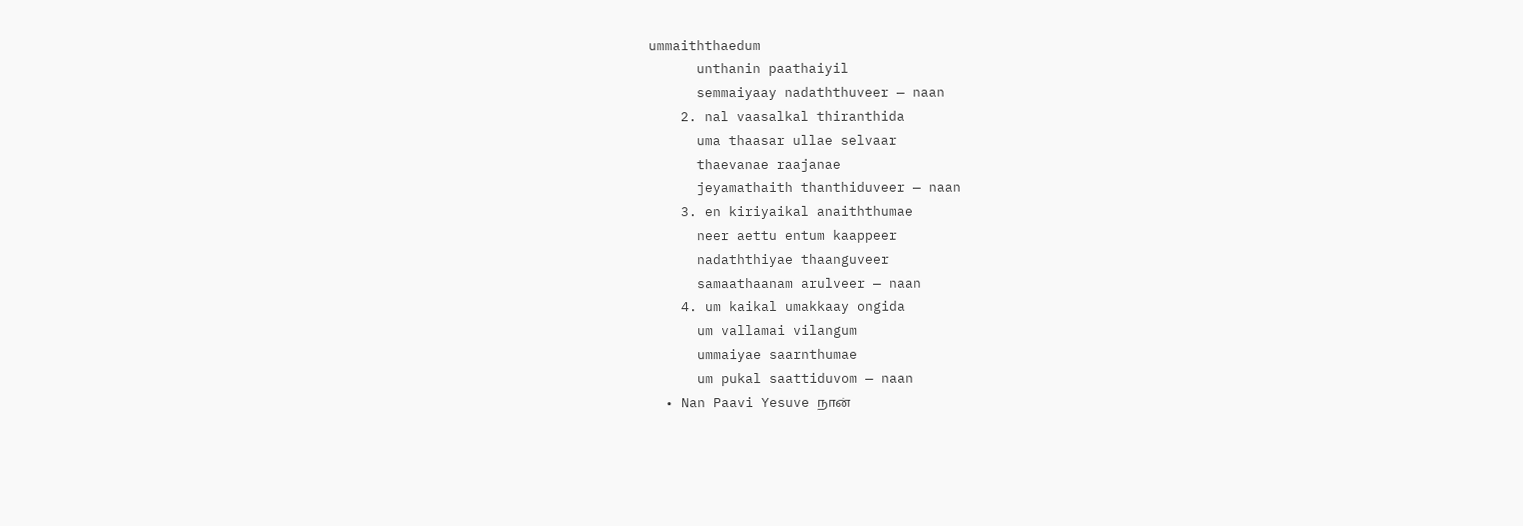ummaiththaedum
      unthanin paathaiyil
      semmaiyaay nadaththuveer — naan
    2. nal vaasalkal thiranthida
      uma thaasar ullae selvaar
      thaevanae raajanae
      jeyamathaith thanthiduveer — naan
    3. en kiriyaikal anaiththumae
      neer aettu entum kaappeer
      nadaththiyae thaanguveer
      samaathaanam arulveer — naan
    4. um kaikal umakkaay ongida
      um vallamai vilangum
      ummaiyae saarnthumae
      um pukal saattiduvom — naan
  • Nan Paavi Yesuve நான்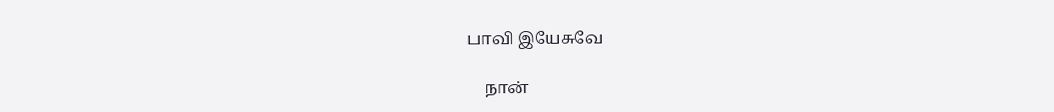பாவி இயேசுவே

    நான்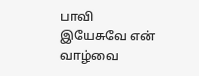பாவி இயேசுவே என் வாழ்வை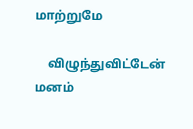மாற்றுமே

    விழுந்துவிட்டேன் மனம்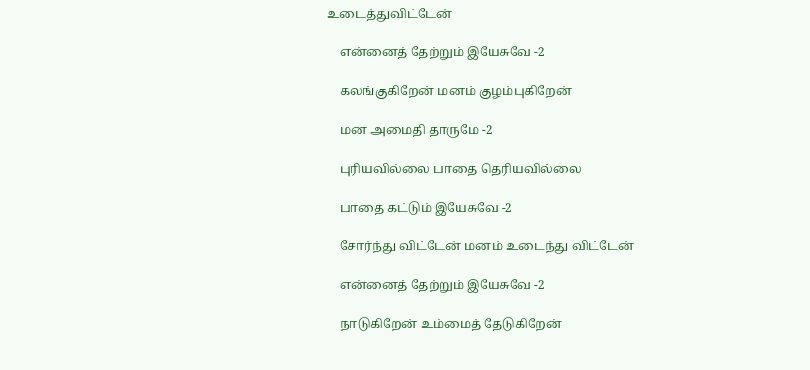உடைத்துவிட்டேன்

    என்னைத் தேற்றும் இயேசுவே -2

    கலங்குகிறேன் மனம் குழம்புகிறேன்

    மன அமைதி தாருமே -2

    புரியவில்லை பாதை தெரியவில்லை

    பாதை கட்டும் இயேசுவே -2

    சோர்ந்து விட்டேன் மனம் உடைந்து விட்டேன்

    என்னைத் தேற்றும் இயேசுவே -2

    நாடுகிறேன் உம்மைத் தேடுகிறேன்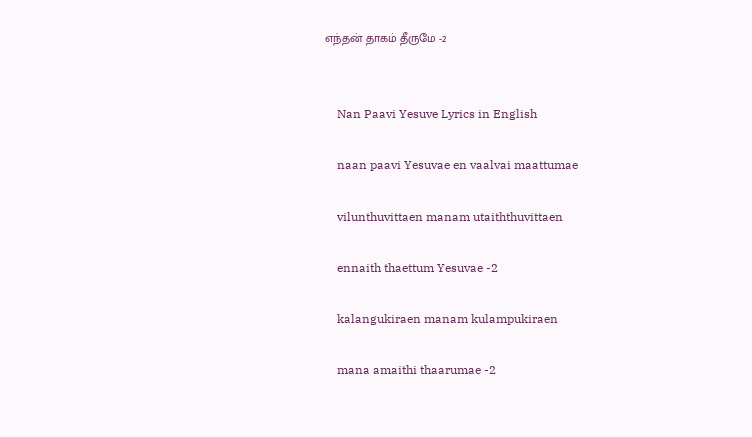எந்தன் தாகம் தீருமே -2


    Nan Paavi Yesuve Lyrics in English

    naan paavi Yesuvae en vaalvai maattumae

    vilunthuvittaen manam utaiththuvittaen

    ennaith thaettum Yesuvae -2

    kalangukiraen manam kulampukiraen

    mana amaithi thaarumae -2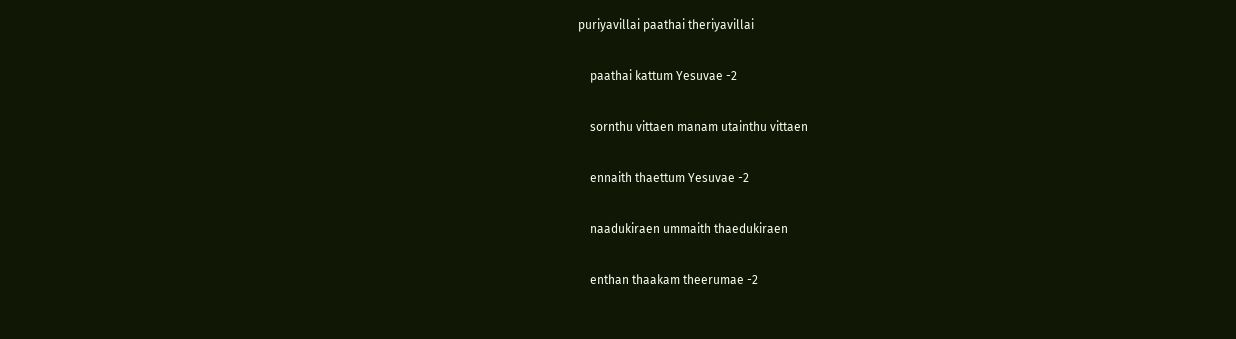puriyavillai paathai theriyavillai

    paathai kattum Yesuvae -2

    sornthu vittaen manam utainthu vittaen

    ennaith thaettum Yesuvae -2

    naadukiraen ummaith thaedukiraen

    enthan thaakam theerumae -2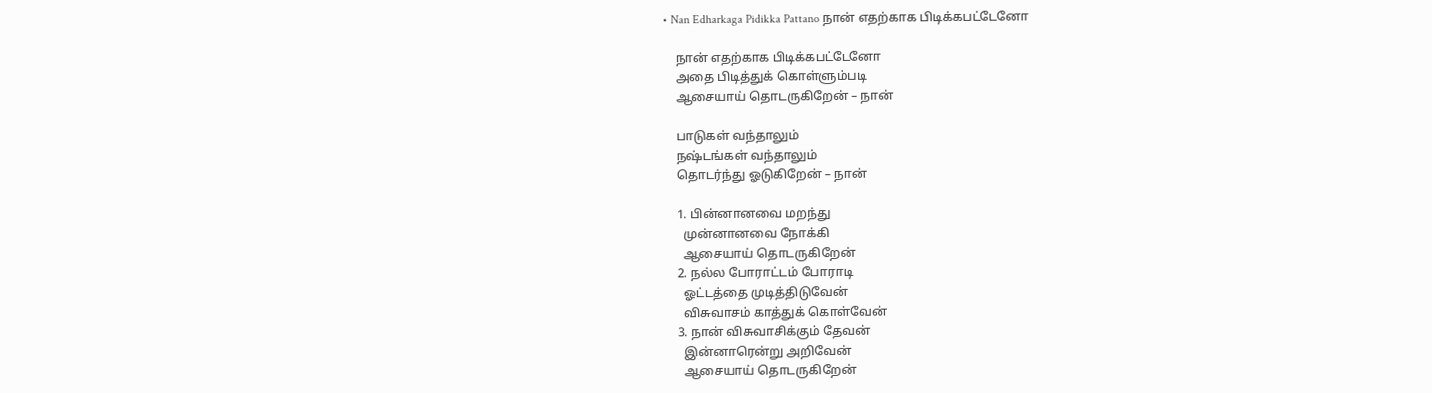• Nan Edharkaga Pidikka Pattano நான் எதற்காக பிடிக்கபட்டேனோ

    நான் எதற்காக பிடிக்கபட்டேனோ
    அதை பிடித்துக் கொள்ளும்படி
    ஆசையாய் தொடருகிறேன் – நான்

    பாடுகள் வந்தாலும்
    நஷ்டங்கள் வந்தாலும்
    தொடர்ந்து ஓடுகிறேன் – நான்

    1. பின்னானவை மறந்து
      முன்னானவை நோக்கி
      ஆசையாய் தொடருகிறேன்
    2. நல்ல போராட்டம் போராடி
      ஓட்டத்தை முடித்திடுவேன்
      விசுவாசம் காத்துக் கொள்வேன்
    3. நான் விசுவாசிக்கும் தேவன்
      இன்னாரென்று அறிவேன்
      ஆசையாய் தொடருகிறேன்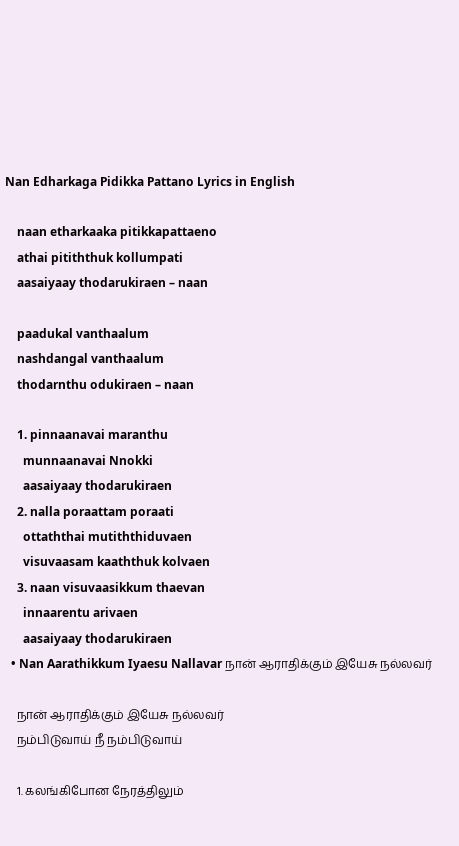Nan Edharkaga Pidikka Pattano Lyrics in English

    naan etharkaaka pitikkapattaeno
    athai pitiththuk kollumpati
    aasaiyaay thodarukiraen – naan

    paadukal vanthaalum
    nashdangal vanthaalum
    thodarnthu odukiraen – naan

    1. pinnaanavai maranthu
      munnaanavai Nnokki
      aasaiyaay thodarukiraen
    2. nalla poraattam poraati
      ottaththai mutiththiduvaen
      visuvaasam kaaththuk kolvaen
    3. naan visuvaasikkum thaevan
      innaarentu arivaen
      aasaiyaay thodarukiraen
  • Nan Aarathikkum Iyaesu Nallavar நான் ஆராதிக்கும் இயேசு நல்லவர்

    நான் ஆராதிக்கும் இயேசு நல்லவர்
    நம்பிடுவாய் நீ நம்பிடுவாய்

    1. கலங்கிபோன நேரத்திலும்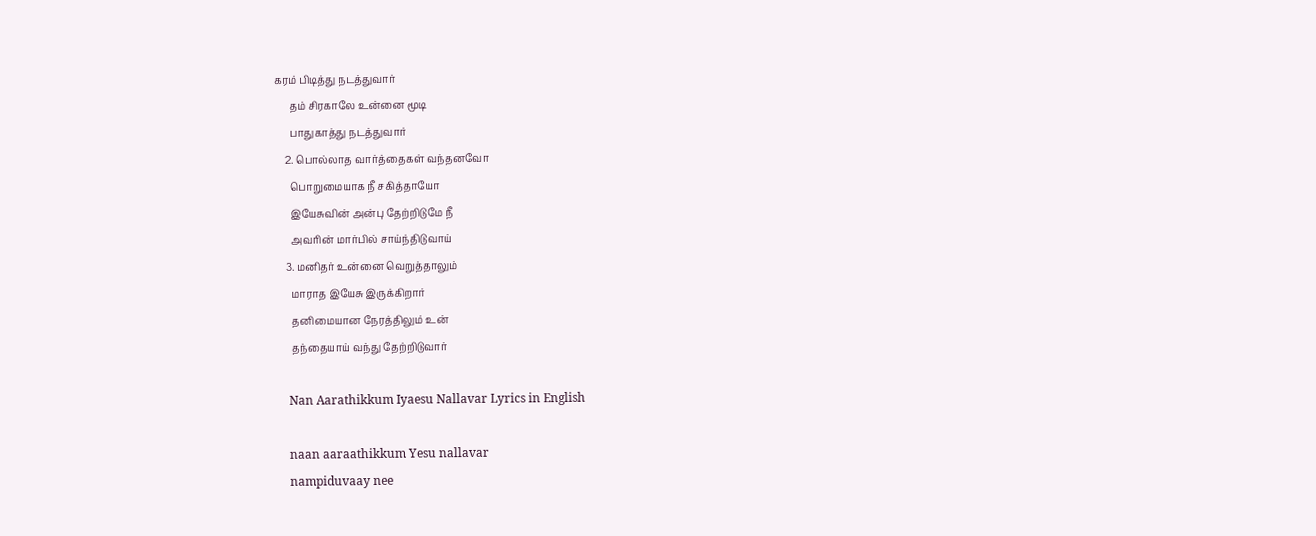கரம் பிடித்து நடத்துவார்
      தம் சிரகாலே உன்னை மூடி
      பாதுகாத்து நடத்துவார்
    2. பொல்லாத வார்த்தைகள் வந்தனவோ
      பொறுமையாக நீ சகித்தாயோ
      இயேசுவின் அன்பு தேற்றிடுமே நீ
      அவரின் மார்பில் சாய்ந்திடுவாய்
    3. மனிதர் உன்னை வெறுத்தாலும்
      மாராத இயேசு இருக்கிறார்
      தனிமையான நேரத்திலும் உன்
      தந்தையாய் வந்து தேற்றிடுவார்

    Nan Aarathikkum Iyaesu Nallavar Lyrics in English

    naan aaraathikkum Yesu nallavar
    nampiduvaay nee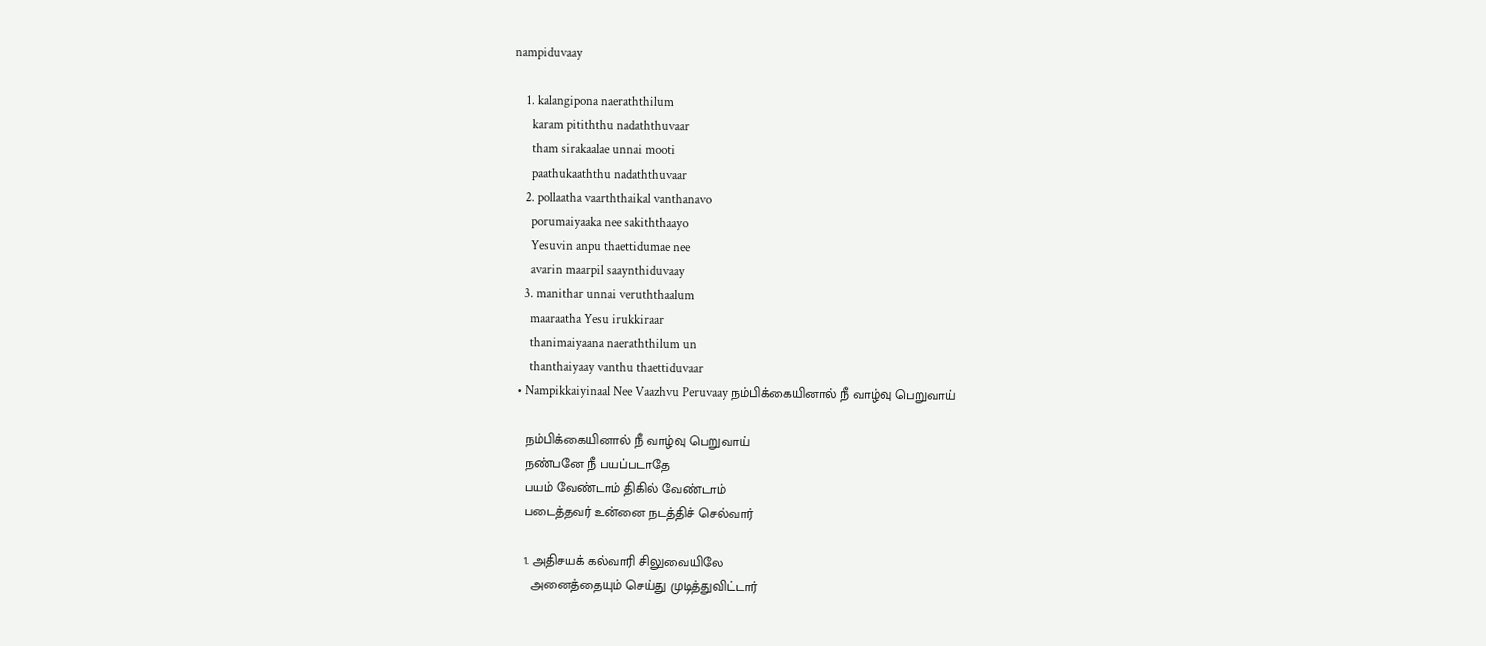nampiduvaay

    1. kalangipona naeraththilum
      karam pitiththu nadaththuvaar
      tham sirakaalae unnai mooti
      paathukaaththu nadaththuvaar
    2. pollaatha vaarththaikal vanthanavo
      porumaiyaaka nee sakiththaayo
      Yesuvin anpu thaettidumae nee
      avarin maarpil saaynthiduvaay
    3. manithar unnai veruththaalum
      maaraatha Yesu irukkiraar
      thanimaiyaana naeraththilum un
      thanthaiyaay vanthu thaettiduvaar
  • Nampikkaiyinaal Nee Vaazhvu Peruvaay நம்பிக்கையினால் நீ வாழ்வு பெறுவாய்

    நம்பிக்கையினால் நீ வாழ்வு பெறுவாய்
    நண்பனே நீ பயப்படாதே
    பயம் வேண்டாம் திகில் வேண்டாம்
    படைத்தவர் உன்னை நடத்திச் செல்வார்

    1. அதிசயக் கல்வாரி சிலுவையிலே
      அனைத்தையும் செய்து முடித்துவிட்டார்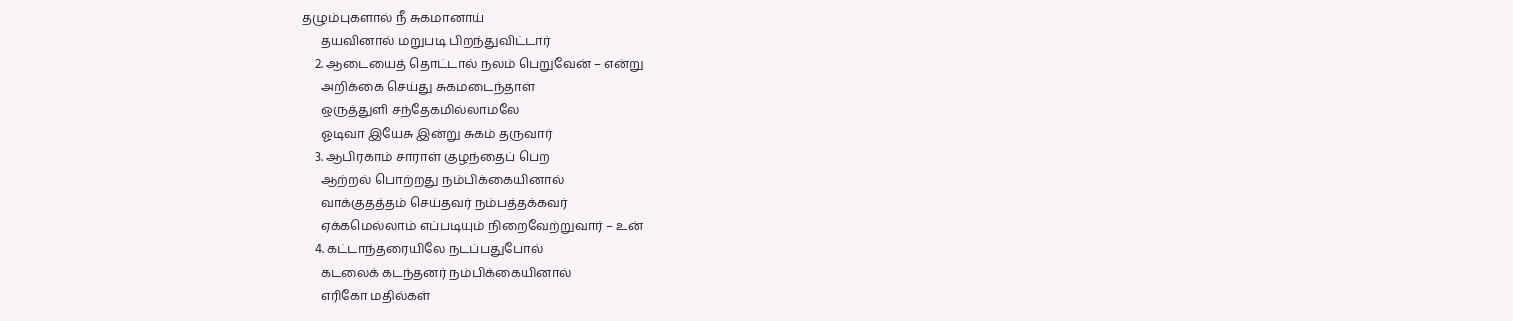தழும்புகளால் நீ சுகமானாய்
      தயவினால் மறுபடி பிறந்துவிட்டார்
    2. ஆடையைத் தொட்டால் நலம் பெறுவேன் – என்று
      அறிக்கை செய்து சுகமடைந்தாள்
      ஒருத்துளி சந்தேகமில்லாமலே
      ஓடிவா இயேசு இன்று சுகம் தருவார்
    3. ஆபிரகாம் சாராள் குழந்தைப் பெற
      ஆற்றல் பொற்றது நம்பிக்கையினால்
      வாக்குதத்தம் செய்தவர் நம்பத்தக்கவர்
      ஏக்கமெல்லாம் எப்படியும் நிறைவேற்றுவார் – உன்
    4. கட்டாந்தரையிலே நடப்பதுபோல்
      கடலைக் கடந்தனர் நம்பிக்கையினால்
      எரிகோ மதில்கள்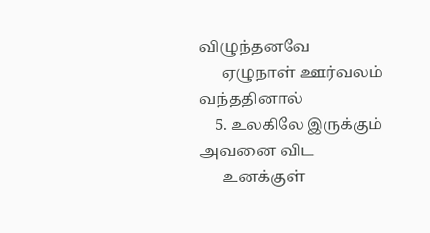விழுந்தனவே
      ஏழுநாள் ஊர்வலம் வந்ததினால்
    5. உலகிலே இருக்கும் அவனை விட
      உனக்குள்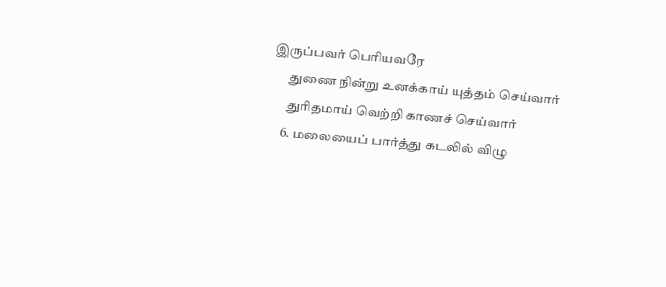இருப்பவர் பெரியவரே
      துணை நின்று உனக்காய் யுத்தம் செய்வார்
      துரிதமாய் வெற்றி காணச் செய்வார்
    6. மலையைப் பார்த்து கடலில் விழு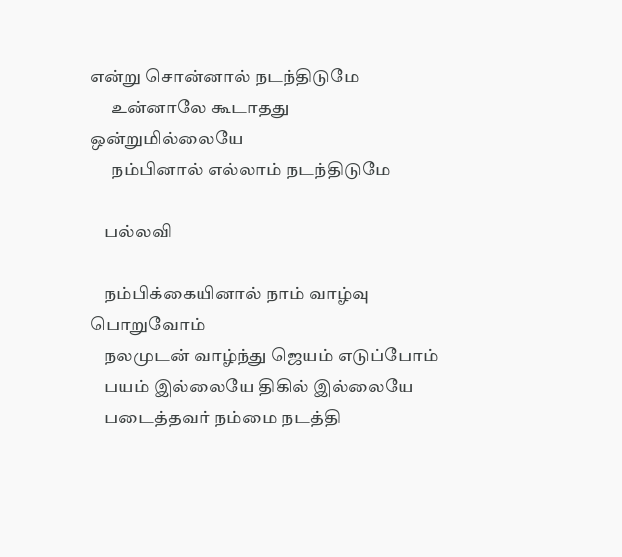என்று சொன்னால் நடந்திடுமே
      உன்னாலே கூடாதது ஒன்றுமில்லையே
      நம்பினால் எல்லாம் நடந்திடுமே

    பல்லவி

    நம்பிக்கையினால் நாம் வாழ்வு பொறுவோம்
    நலமுடன் வாழ்ந்து ஜெயம் எடுப்போம்
    பயம் இல்லையே திகில் இல்லையே
    படைத்தவர் நம்மை நடத்தி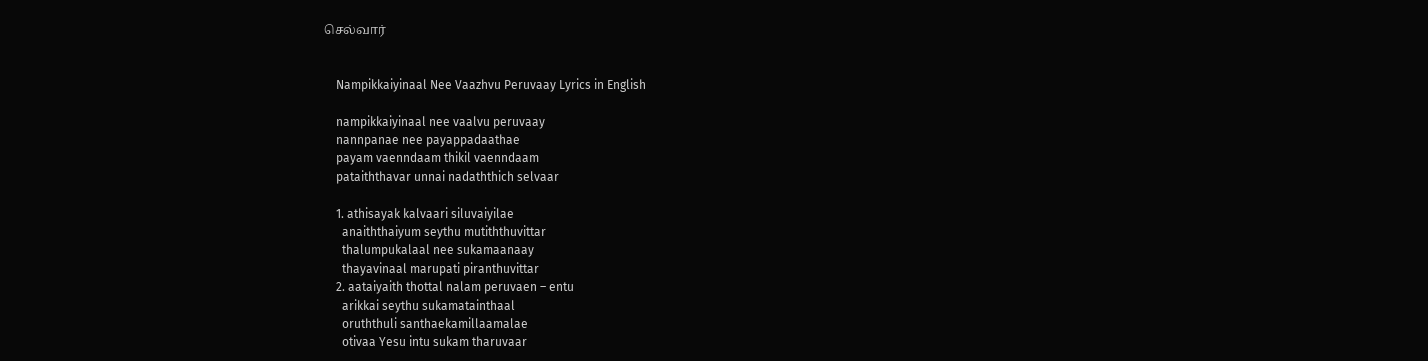செல்வார்


    Nampikkaiyinaal Nee Vaazhvu Peruvaay Lyrics in English

    nampikkaiyinaal nee vaalvu peruvaay
    nannpanae nee payappadaathae
    payam vaenndaam thikil vaenndaam
    pataiththavar unnai nadaththich selvaar

    1. athisayak kalvaari siluvaiyilae
      anaiththaiyum seythu mutiththuvittar
      thalumpukalaal nee sukamaanaay
      thayavinaal marupati piranthuvittar
    2. aataiyaith thottal nalam peruvaen – entu
      arikkai seythu sukamatainthaal
      oruththuli santhaekamillaamalae
      otivaa Yesu intu sukam tharuvaar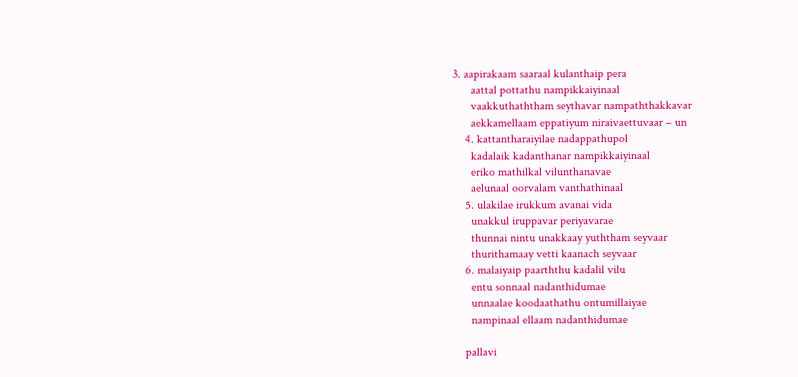3. aapirakaam saaraal kulanthaip pera
      aattal pottathu nampikkaiyinaal
      vaakkuthaththam seythavar nampaththakkavar
      aekkamellaam eppatiyum niraivaettuvaar – un
    4. kattantharaiyilae nadappathupol
      kadalaik kadanthanar nampikkaiyinaal
      eriko mathilkal vilunthanavae
      aelunaal oorvalam vanthathinaal
    5. ulakilae irukkum avanai vida
      unakkul iruppavar periyavarae
      thunnai nintu unakkaay yuththam seyvaar
      thurithamaay vetti kaanach seyvaar
    6. malaiyaip paarththu kadalil vilu
      entu sonnaal nadanthidumae
      unnaalae koodaathathu ontumillaiyae
      nampinaal ellaam nadanthidumae

    pallavi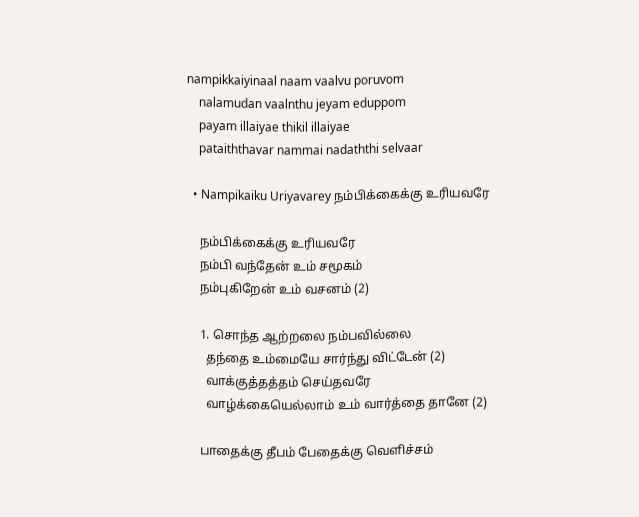nampikkaiyinaal naam vaalvu poruvom
    nalamudan vaalnthu jeyam eduppom
    payam illaiyae thikil illaiyae
    pataiththavar nammai nadaththi selvaar

  • Nampikaiku Uriyavarey நம்பிக்கைக்கு உரியவரே

    நம்பிக்கைக்கு உரியவரே
    நம்பி வந்தேன் உம் சமூகம்
    நம்புகிறேன் உம் வசனம் (2)

    1. சொந்த ஆற்றலை நம்பவில்லை
      தந்தை உம்மையே சார்ந்து விட்டேன் (2)
      வாக்குத்தத்தம் செய்தவரே
      வாழ்க்கையெல்லாம் உம் வார்த்தை தானே (2)

    பாதைக்கு தீபம் பேதைக்கு வெளிச்சம்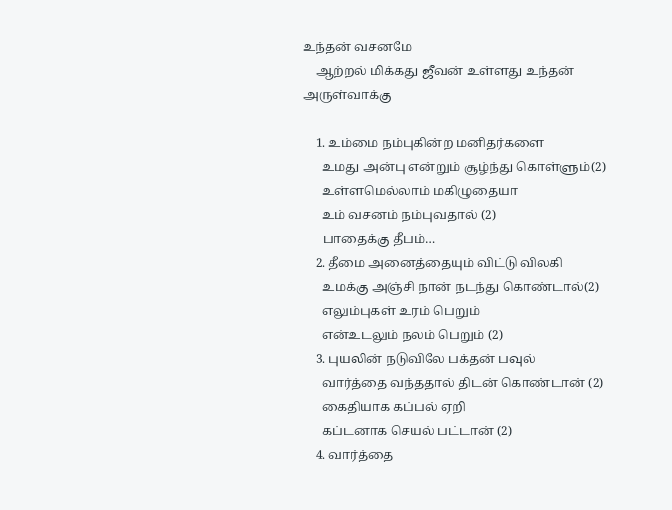உந்தன் வசனமே
    ஆற்றல் மிக்கது ஜீவன் உள்ளது உந்தன் அருள்வாக்கு

    1. உம்மை நம்புகின்ற மனிதர்களை
      உமது அன்பு என்றும் சூழ்ந்து கொள்ளும்(2)
      உள்ளமெல்லாம் மகிழுதையா
      உம் வசனம் நம்புவதால் (2)
      பாதைக்கு தீபம்…
    2. தீமை அனைத்தையும் விட்டு விலகி
      உமக்கு அஞ்சி நான் நடந்து கொண்டால்(2)
      எலும்புகள் உரம் பெறும்
      என்உடலும் நலம் பெறும் (2)
    3. புயலின் நடுவிலே பக்தன் பவுல்
      வார்த்தை வந்ததால் திடன் கொண்டான் (2)
      கைதியாக கப்பல் ஏறி
      கப்டனாக செயல் பட்டான் (2)
    4. வார்த்தை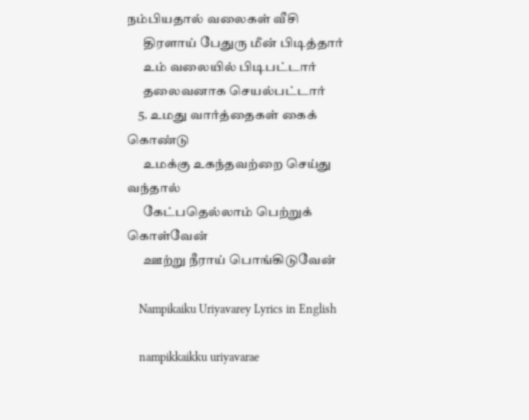நம்பியதால் வலைகள் வீசி
      திரளாய் பேதுரு மீன் பிடித்தார்
      உம் வலையில் பிடிபட்டார்
      தலைவனாக செயல்பட்டார்
    5. உமது வார்த்தைகள் கைக் கொண்டு
      உமக்கு உகந்தவற்றை செய்து வந்தால்
      கேட்பதெல்லாம் பெற்றுக் கொள்வேன்
      ஊற்று நீராய் பொங்கிடுவேன்

    Nampikaiku Uriyavarey Lyrics in English

    nampikkaikku uriyavarae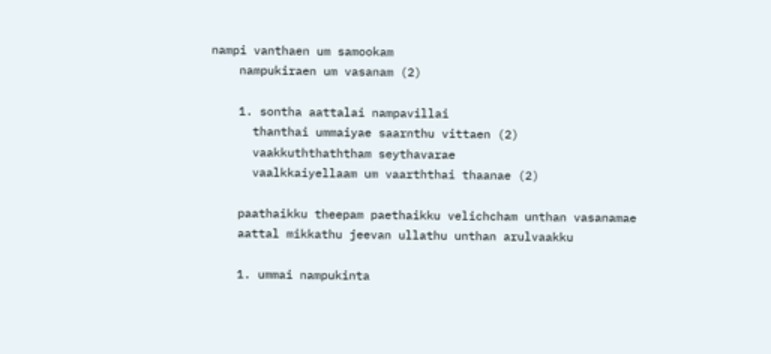nampi vanthaen um samookam
    nampukiraen um vasanam (2)

    1. sontha aattalai nampavillai
      thanthai ummaiyae saarnthu vittaen (2)
      vaakkuththaththam seythavarae
      vaalkkaiyellaam um vaarththai thaanae (2)

    paathaikku theepam paethaikku velichcham unthan vasanamae
    aattal mikkathu jeevan ullathu unthan arulvaakku

    1. ummai nampukinta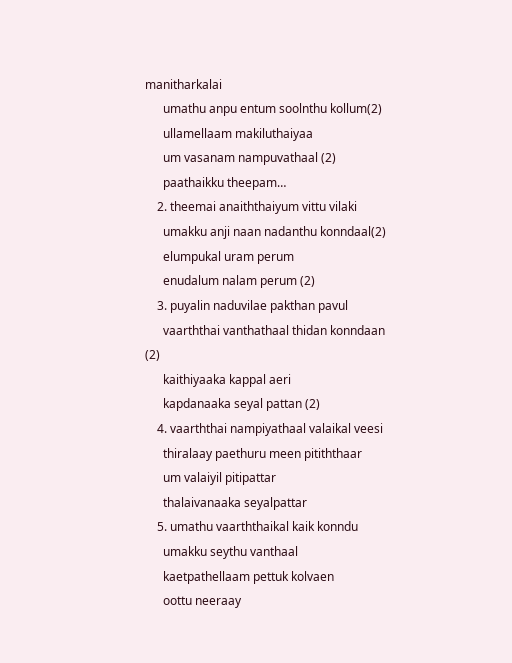manitharkalai
      umathu anpu entum soolnthu kollum(2)
      ullamellaam makiluthaiyaa
      um vasanam nampuvathaal (2)
      paathaikku theepam…
    2. theemai anaiththaiyum vittu vilaki
      umakku anji naan nadanthu konndaal(2)
      elumpukal uram perum
      enudalum nalam perum (2)
    3. puyalin naduvilae pakthan pavul
      vaarththai vanthathaal thidan konndaan (2)
      kaithiyaaka kappal aeri
      kapdanaaka seyal pattan (2)
    4. vaarththai nampiyathaal valaikal veesi
      thiralaay paethuru meen pitiththaar
      um valaiyil pitipattar
      thalaivanaaka seyalpattar
    5. umathu vaarththaikal kaik konndu
      umakku seythu vanthaal
      kaetpathellaam pettuk kolvaen
      oottu neeraay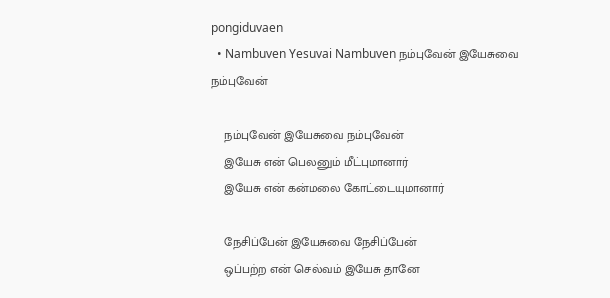pongiduvaen
  • Nambuven Yesuvai Nambuven நம்புவேன் இயேசுவை நம்புவேன்

    நம்புவேன் இயேசுவை நம்புவேன்
    இயேசு என் பெலனும் மீட்புமானார்
    இயேசு என் கன்மலை கோட்டையுமானார்

    நேசிப்பேன் இயேசுவை நேசிப்பேன்
    ஒப்பற்ற என் செல்வம் இயேசு தானே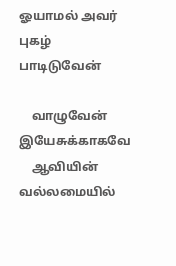ஓயாமல் அவர் புகழ் பாடிடுவேன்

    வாழுவேன் இயேசுக்காகவே
    ஆவியின் வல்லமையில்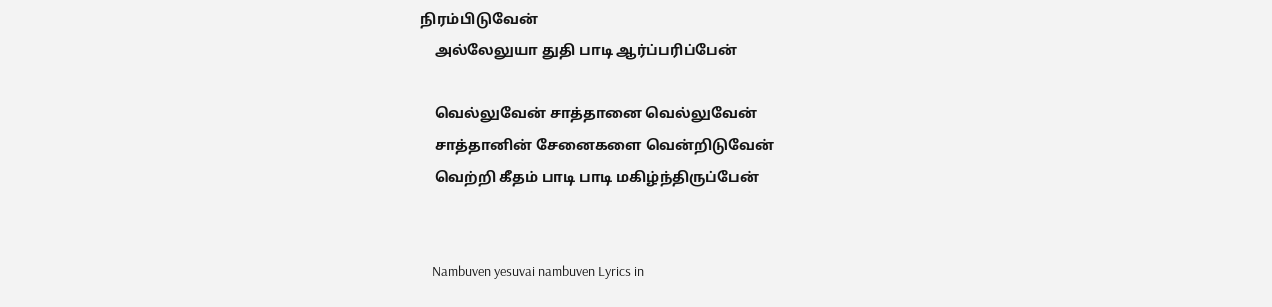நிரம்பிடுவேன்
    அல்லேலுயா துதி பாடி ஆர்ப்பரிப்பேன்

    வெல்லுவேன் சாத்தானை வெல்லுவேன்
    சாத்தானின் சேனைகளை வென்றிடுவேன்
    வெற்றி கீதம் பாடி பாடி மகிழ்ந்திருப்பேன்


    Nambuven yesuvai nambuven Lyrics in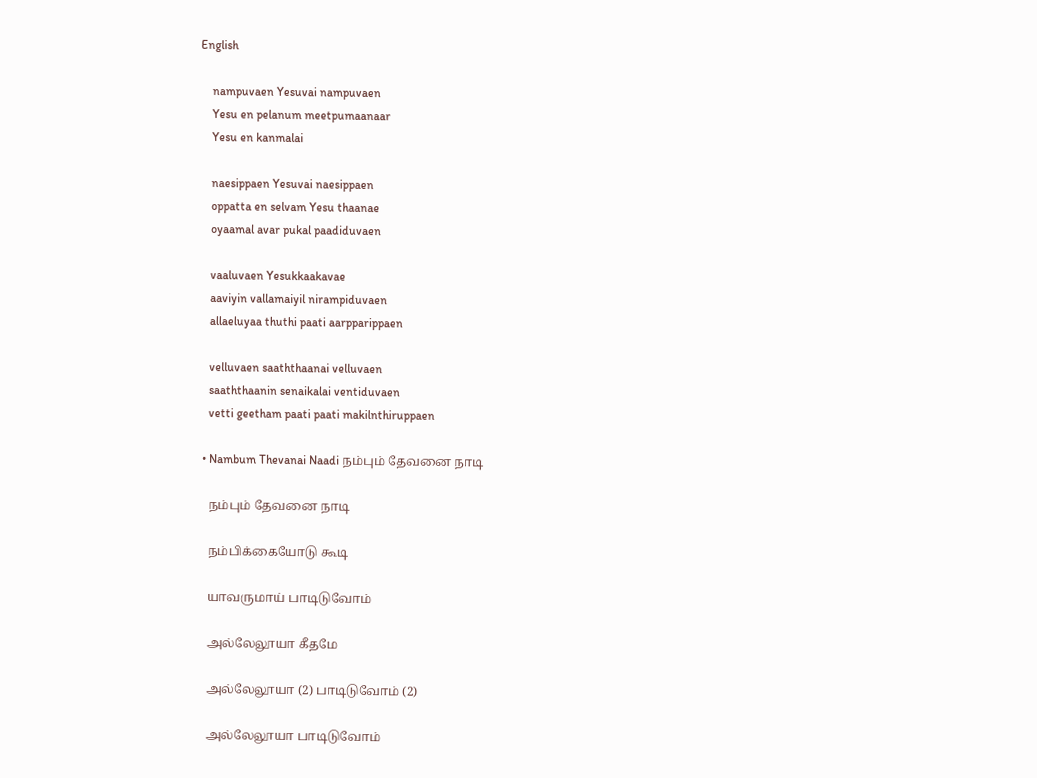English

    nampuvaen Yesuvai nampuvaen
    Yesu en pelanum meetpumaanaar
    Yesu en kanmalai

    naesippaen Yesuvai naesippaen
    oppatta en selvam Yesu thaanae
    oyaamal avar pukal paadiduvaen

    vaaluvaen Yesukkaakavae
    aaviyin vallamaiyil nirampiduvaen
    allaeluyaa thuthi paati aarpparippaen

    velluvaen saaththaanai velluvaen
    saaththaanin senaikalai ventiduvaen
    vetti geetham paati paati makilnthiruppaen

  • Nambum Thevanai Naadi நம்பும் தேவனை நாடி

    நம்பும் தேவனை நாடி

    நம்பிக்கையோடு கூடி

    யாவருமாய் பாடிடுவோம்

    அல்லேலூயா கீதமே

    அல்லேலூயா (2) பாடிடுவோம் (2)

    அல்லேலூயா பாடிடுவோம்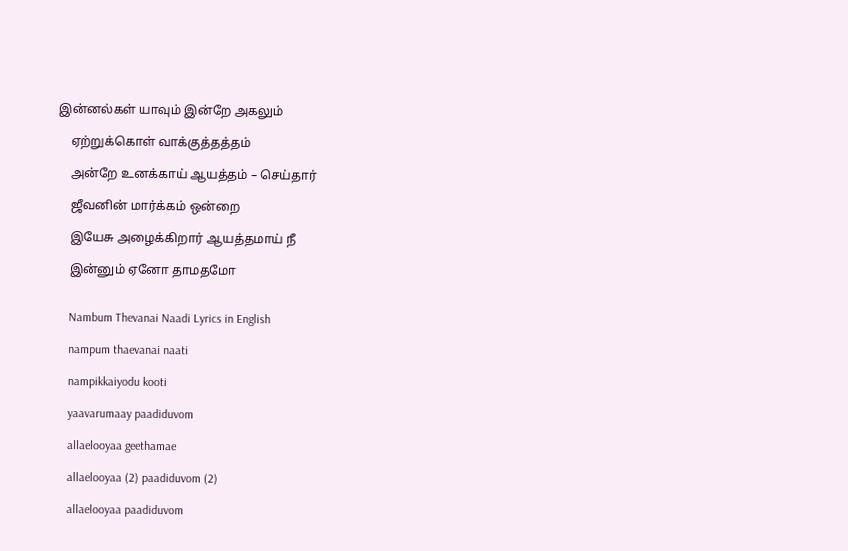இன்னல்கள் யாவும் இன்றே அகலும்

    ஏற்றுக்கொள் வாக்குத்தத்தம்

    அன்றே உனக்காய் ஆயத்தம் – செய்தார்

    ஜீவனின் மார்க்கம் ஒன்றை

    இயேசு அழைக்கிறார் ஆயத்தமாய் நீ

    இன்னும் ஏனோ தாமதமோ


    Nambum Thevanai Naadi Lyrics in English

    nampum thaevanai naati

    nampikkaiyodu kooti

    yaavarumaay paadiduvom

    allaelooyaa geethamae

    allaelooyaa (2) paadiduvom (2)

    allaelooyaa paadiduvom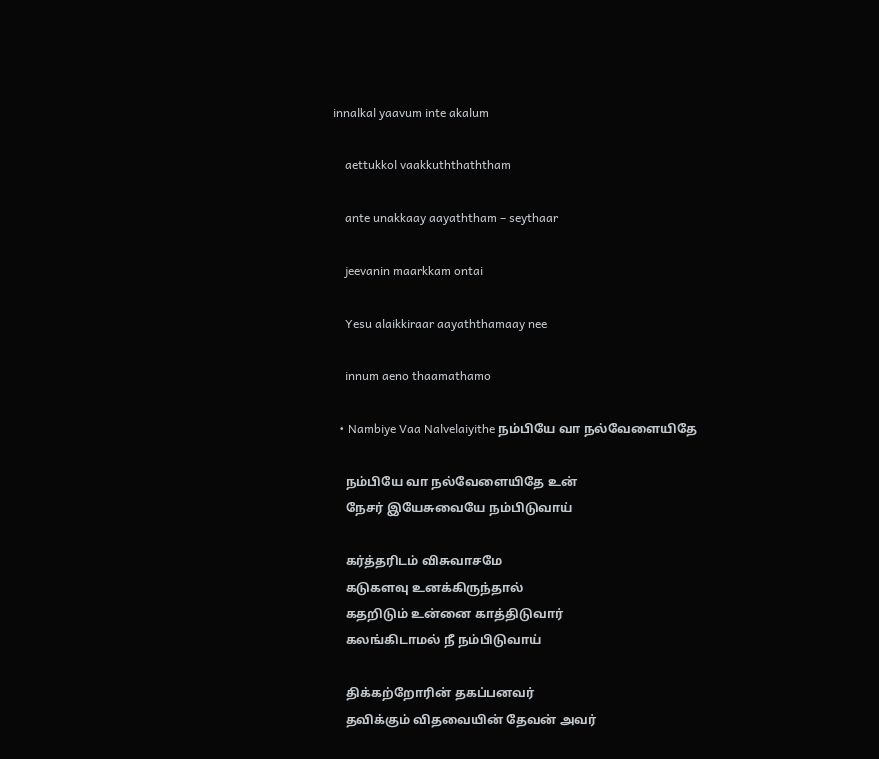innalkal yaavum inte akalum

    aettukkol vaakkuththaththam

    ante unakkaay aayaththam – seythaar

    jeevanin maarkkam ontai

    Yesu alaikkiraar aayaththamaay nee

    innum aeno thaamathamo

  • Nambiye Vaa Nalvelaiyithe நம்பியே வா நல்வேளையிதே

    நம்பியே வா நல்வேளையிதே உன்
    நேசர் இயேசுவையே நம்பிடுவாய்

    கர்த்தரிடம் விசுவாசமே
    கடுகளவு உனக்கிருந்தால்
    கதறிடும் உன்னை காத்திடுவார்
    கலங்கிடாமல் நீ நம்பிடுவாய்

    திக்கற்றோரின் தகப்பனவர்
    தவிக்கும் விதவையின் தேவன் அவர்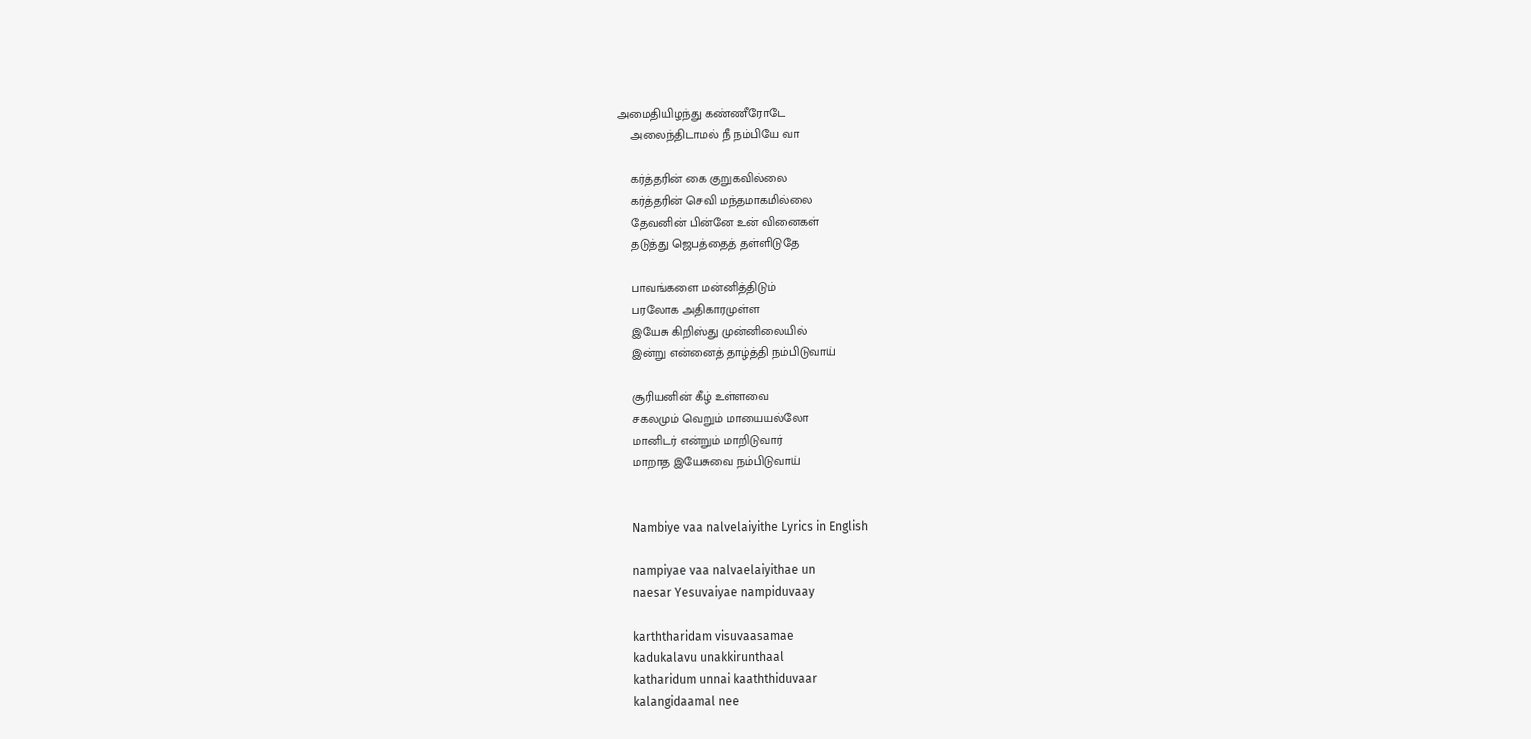அமைதியிழந்து கண்ணீரோடே
    அலைந்திடாமல் நீ நம்பியே வா

    கர்த்தரின் கை குறுகவில்லை
    கர்த்தரின் செவி மந்தமாகமில்லை
    தேவனின் பின்னே உன் வினைகள்
    தடுத்து ஜெபத்தைத் தள்ளிடுதே

    பாவங்களை மன்னித்திடும்
    பரலோக அதிகாரமுள்ள
    இயேசு கிறிஸ்து முன்னிலையில்
    இன்று என்னைத் தாழ்த்தி நம்பிடுவாய்

    சூரியனின் கீழ் உள்ளவை
    சகலமும் வெறும் மாயையல்லோ
    மானிடர் என்றும் மாறிடுவார்
    மாறாத இயேசுவை நம்பிடுவாய்


    Nambiye vaa nalvelaiyithe Lyrics in English

    nampiyae vaa nalvaelaiyithae un
    naesar Yesuvaiyae nampiduvaay

    karththaridam visuvaasamae
    kadukalavu unakkirunthaal
    katharidum unnai kaaththiduvaar
    kalangidaamal nee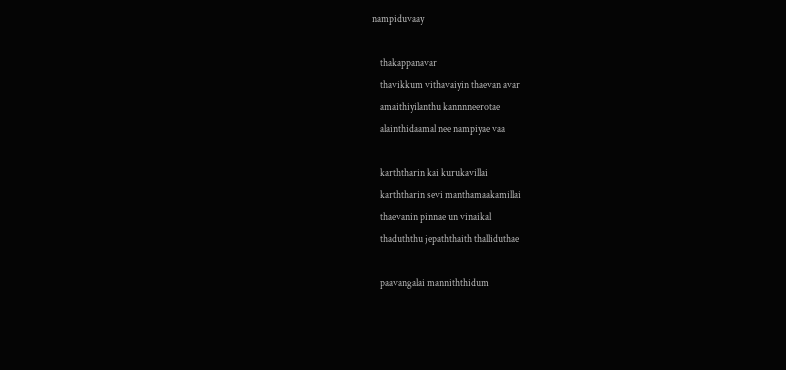nampiduvaay

    thakappanavar
    thavikkum vithavaiyin thaevan avar
    amaithiyilanthu kannnneerotae
    alainthidaamal nee nampiyae vaa

    karththarin kai kurukavillai
    karththarin sevi manthamaakamillai
    thaevanin pinnae un vinaikal
    thaduththu jepaththaith thalliduthae

    paavangalai manniththidum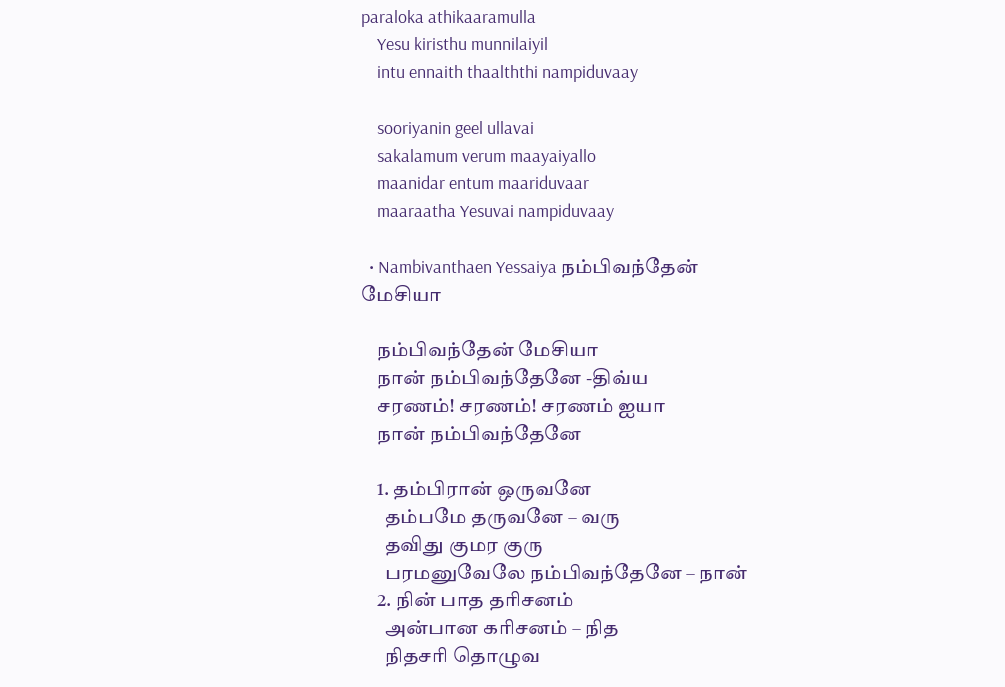paraloka athikaaramulla
    Yesu kiristhu munnilaiyil
    intu ennaith thaalththi nampiduvaay

    sooriyanin geel ullavai
    sakalamum verum maayaiyallo
    maanidar entum maariduvaar
    maaraatha Yesuvai nampiduvaay

  • Nambivanthaen Yessaiya நம்பிவந்தேன் மேசியா

    நம்பிவந்தேன் மேசியா
    நான் நம்பிவந்தேனே -திவ்ய
    சரணம்! சரணம்! சரணம் ஐயா
    நான் நம்பிவந்தேனே

    1. தம்பிரான் ஒருவனே
      தம்பமே தருவனே – வரு
      தவிது குமர குரு
      பரமனுவேலே நம்பிவந்தேனே – நான்
    2. நின் பாத தரிசனம்
      அன்பான கரிசனம் – நித
      நிதசரி தொழுவ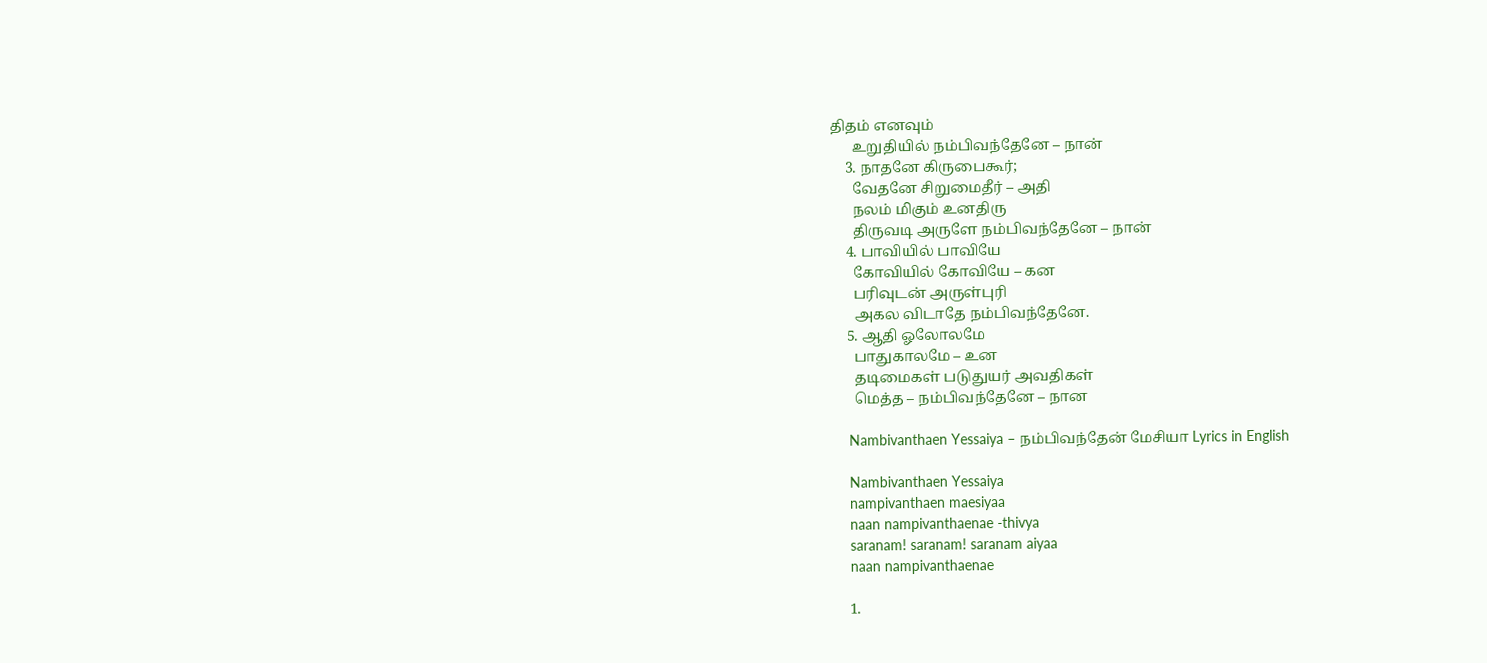திதம் எனவும்
      உறுதியில் நம்பிவந்தேனே – நான்
    3. நாதனே கிருபைகூர்;
      வேதனே சிறுமைதீர் – அதி
      நலம் மிகும் உனதிரு
      திருவடி அருளே நம்பிவந்தேனே – நான்
    4. பாவியில் பாவியே
      கோவியில் கோவியே – கன
      பரிவுடன் அருள்புரி
      அகல விடாதே நம்பிவந்தேனே.
    5. ஆதி ஓலோலமே
      பாதுகாலமே – உன
      தடிமைகள் படுதுயர் அவதிகள்
      மெத்த – நம்பிவந்தேனே – நான

    Nambivanthaen Yessaiya – நம்பிவந்தேன் மேசியா Lyrics in English

    Nambivanthaen Yessaiya
    nampivanthaen maesiyaa
    naan nampivanthaenae -thivya
    saranam! saranam! saranam aiyaa
    naan nampivanthaenae

    1.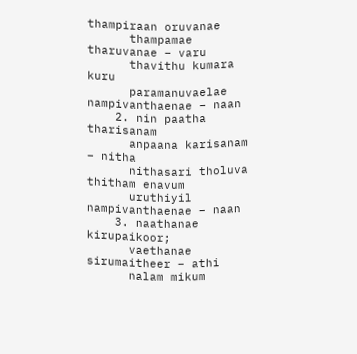thampiraan oruvanae
      thampamae tharuvanae – varu
      thavithu kumara kuru
      paramanuvaelae nampivanthaenae – naan
    2. nin paatha tharisanam
      anpaana karisanam – nitha
      nithasari tholuva thitham enavum
      uruthiyil nampivanthaenae – naan
    3. naathanae kirupaikoor;
      vaethanae sirumaitheer – athi
      nalam mikum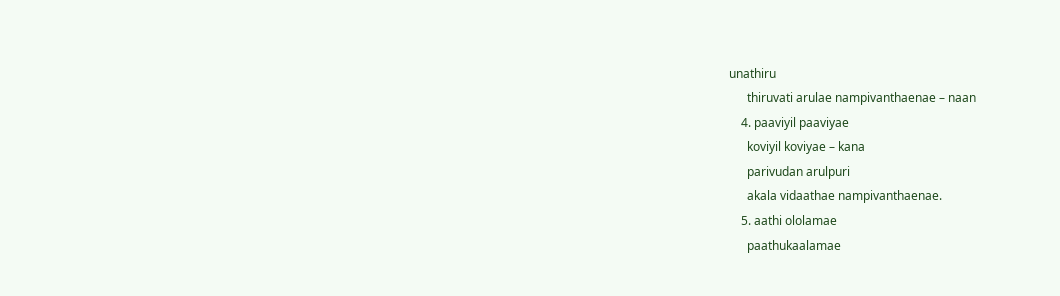unathiru
      thiruvati arulae nampivanthaenae – naan
    4. paaviyil paaviyae
      koviyil koviyae – kana
      parivudan arulpuri
      akala vidaathae nampivanthaenae.
    5. aathi ololamae
      paathukaalamae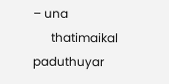– una
      thatimaikal paduthuyar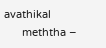avathikal
      meththa –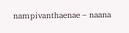nampivanthaenae – naana